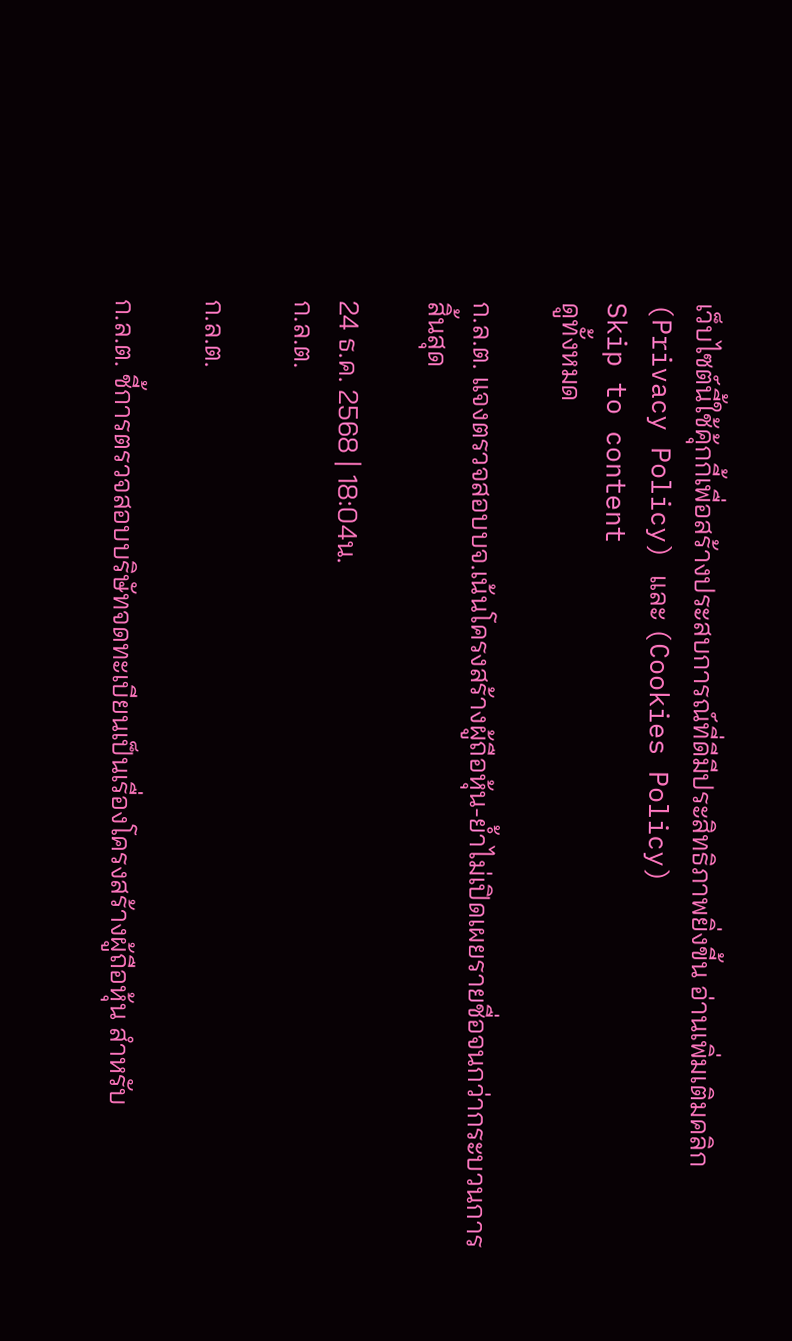เว็บไซต์นี้ใช้คุ้กกี้เพื่อสร้างประสบการณ์ที่ดีมีประสิทธิภาพยิ่งขี้น อ่านเพิ่มเติมคลิก (Privacy Policy) และ (Cookies Policy)
Skip to content
ดูทั้งหมด

ก.ล.ต. แจงตรวจสอบบจ.เน้นโครงสร้างผู้ถือหุ้น-ย้ำไม่เปิดเผยรายชื่อจนกว่ากระบวนการสิ้นสุด

24 ธ.ค. 2568 | 18:04น.
ก.ล.ต.

ก.ล.ต.

ก.ล.ต. ชี้การตรวจสอบบริษัทจดทะเบียนเป็นเรื่องโครงสร้างผู้ถือหุ้น สำหรับ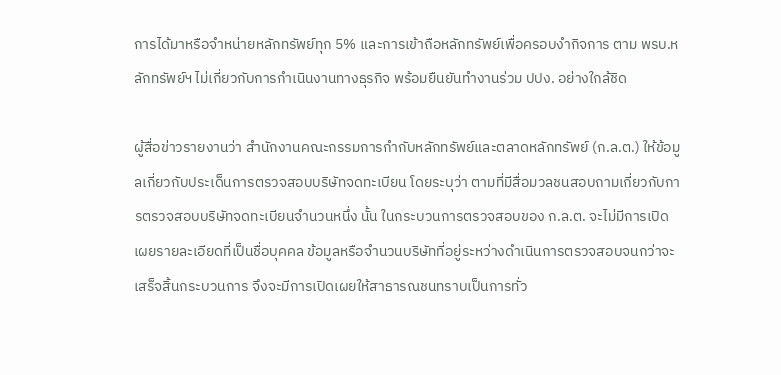การได้มาหรือจำหน่ายหลักทรัพย์ทุก 5% และการเข้าถือหลักทรัพย์เพื่อครอบงำกิจการ ตาม พรบ.หลักทรัพย์ฯ ไม่เกี่ยวกับการกำเนินงานทางธุรกิจ พร้อมยืนยันทำงานร่วม ปปง. อย่างใกล้ชิด

ผู้สื่อข่าวรายงานว่า สำนักงานคณะกรรมการกำกับหลักทรัพย์และตลาดหลักทรัพย์ (ก.ล.ต.) ให้ข้อมูลเกี่ยวกับประเด็นการตรวจสอบบริษัทจดทะเบียน โดยระบุว่า ตามที่มีสื่อมวลชนสอบถามเกี่ยวกับการตรวจสอบบริษัทจดทะเบียนจำนวนหนึ่ง นั้น ในกระบวนการตรวจสอบของ ก.ล.ต. จะไม่มีการเปิดเผยรายละเอียดที่เป็นชื่อบุคคล ข้อมูลหรือจำนวนบริษัทที่อยู่ระหว่างดำเนินการตรวจสอบจนกว่าจะเสร็จสิ้นกระบวนการ จึงจะมีการเปิดเผยให้สาธารณชนทราบเป็นการทั่ว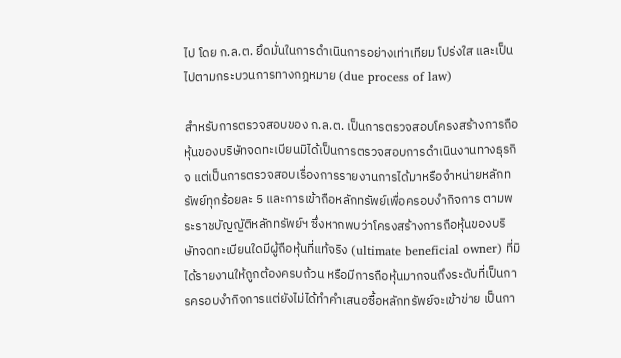ไป โดย ก.ล.ต. ยึดมั่นในการดำเนินการอย่างเท่าเทียม โปร่งใส และเป็นไปตามกระบวนการทางกฎหมาย (due process of law)

สำหรับการตรวจสอบของ ก.ล.ต. เป็นการตรวจสอบโครงสร้างการถือหุ้นของบริษัทจดทะเบียนมิได้เป็นการตรวจสอบการดำเนินงานทางธุรกิจ แต่เป็นการตรวจสอบเรื่องการรายงานการได้มาหรือจำหน่ายหลักทรัพย์ทุกร้อยละ 5 และการเข้าถือหลักทรัพย์เพื่อครอบงำกิจการ ตามพระราชบัญญัติหลักทรัพย์ฯ ซึ่งหากพบว่าโครงสร้างการถือหุ้นของบริษัทจดทะเบียนใดมีผู้ถือหุ้นที่แท้จริง (ultimate beneficial owner) ที่มิได้รายงานให้ถูกต้องครบถ้วน หรือมีการถือหุ้นมากจนถึงระดับที่เป็นการครอบงำกิจการแต่ยังไม่ได้ทำคำเสนอซื้อหลักทรัพย์จะเข้าข่าย เป็นกา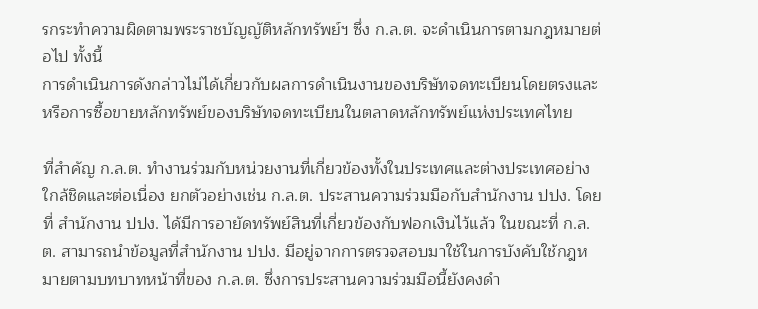รกระทำความผิดตามพระราชบัญญัติหลักทรัพย์ฯ ซึ่ง ก.ล.ต. จะดำเนินการตามกฎหมายต่อไป ทั้งนี้
การดำเนินการดังกล่าวไม่ได้เกี่ยวกับผลการดำเนินงานของบริษัทจดทะเบียนโดยตรงและหรือการซื้อขายหลักทรัพย์ของบริษัทจดทะเบียนในตลาดหลักทรัพย์แห่งประเทศไทย

ที่สำคัญ ก.ล.ต. ทำงานร่วมกับหน่วยงานที่เกี่ยวข้องทั้งในประเทศและต่างประเทศอย่างใกล้ชิดและต่อเนื่อง ยกตัวอย่างเช่น ก.ล.ต. ประสานความร่วมมือกับสำนักงาน ปปง. โดยที่ สำนักงาน ปปง. ได้มีการอายัดทรัพย์สินที่เกี่ยวข้องกับฟอกเงินไว้แล้ว ในขณะที่ ก.ล.ต. สามารถนำข้อมูลที่สำนักงาน ปปง. มีอยู่จากการตรวจสอบมาใช้ในการบังคับใช้กฎหมายตามบทบาทหน้าที่ของ ก.ล.ต. ซึ่งการประสานความร่วมมือนี้ยังคงดำ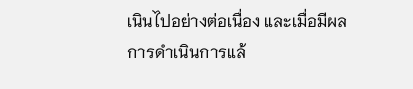เนินไปอย่างต่อเนื่อง และเมื่อมีผลการดำเนินการแล้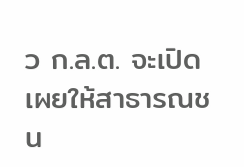ว ก.ล.ต. จะเปิดเผยให้สาธารณชน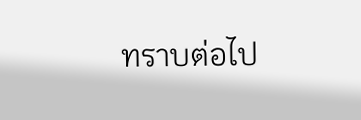ทราบต่อไป